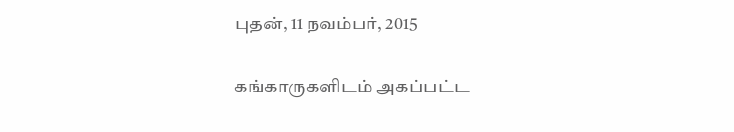புதன், 11 நவம்பர், 2015

கங்காருகளிடம் அகப்பட்ட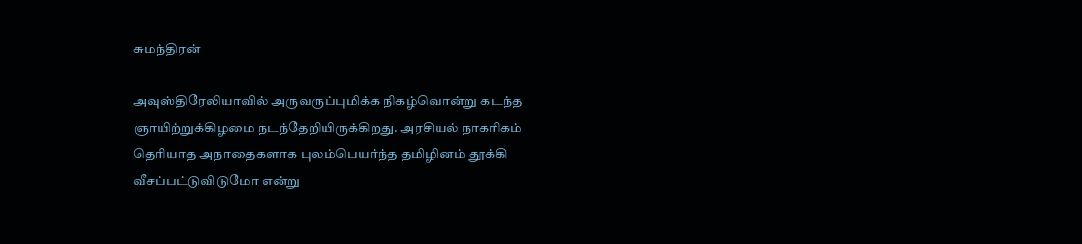சுமந்திரன்

அவுஸ்திரேலியாவில் அருவருப்புமிக்க நிகழ்வொன்று கடந்த ஞாயிற்றுக்கிழமை நடந்தேறியிருக்கிறது. அரசியல் நாகரிகம் தெரியாத அநாதைகளாக புலம்பெயர்ந்த தமிழினம் தூக்கி வீசப்பட்டுவிடுமோ என்று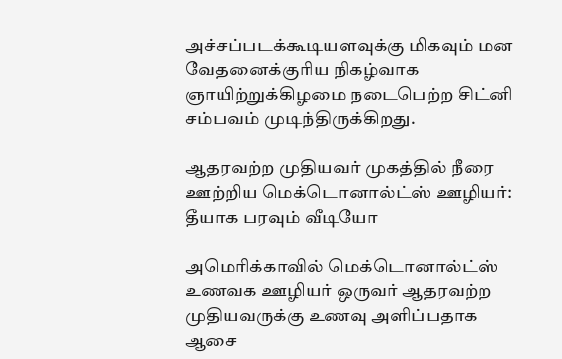அச்சப்படக்கூடியளவுக்கு மிகவும் மன வேதனைக்குரிய நிகழ்வாக ஞாயிற்றுக்கிழமை நடைபெற்ற சிட்னி சம்பவம் முடிந்திருக்கிறது.

ஆதரவற்ற முதியவர் முகத்தில் நீரை ஊற்றிய மெக்டொனால்ட்ஸ் ஊழியர்: தீயாக பரவும் வீடியோ

அமெரிக்காவில் மெக்டொனால்ட்ஸ் உணவக ஊழியர் ஒருவர் ஆதரவற்ற முதியவருக்கு உணவு அளிப்பதாக ஆசை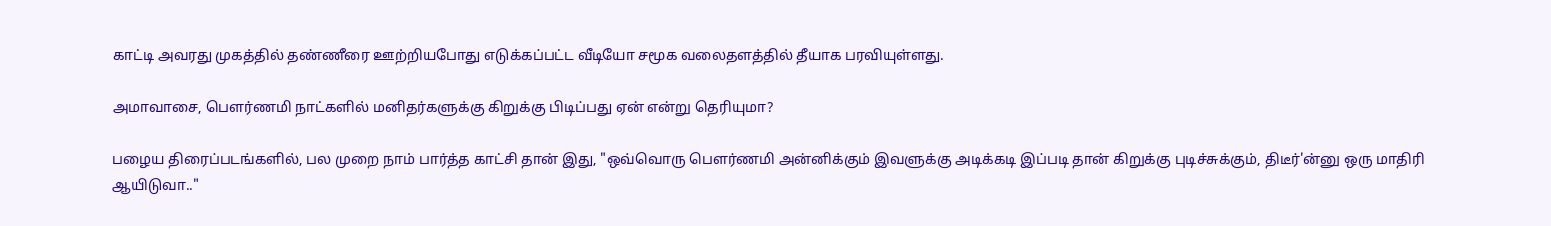காட்டி அவரது முகத்தில் தண்ணீரை ஊற்றியபோது எடுக்கப்பட்ட வீடியோ சமூக வலைதளத்தில் தீயாக பரவியுள்ளது.

அமாவாசை, பௌர்ணமி நாட்களில் மனிதர்களுக்கு கிறுக்கு பிடிப்பது ஏன் என்று தெரியுமா?

பழைய திரைப்படங்களில், பல முறை நாம் பார்த்த காட்சி தான் இது, "ஒவ்வொரு பௌர்ணமி அன்னிக்கும் இவளுக்கு அடிக்கடி இப்படி தான் கிறுக்கு புடிச்சுக்கும், திடீர்'ன்னு ஒரு மாதிரி ஆயிடுவா.."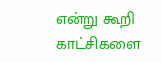என்று கூறி காட்சிகளை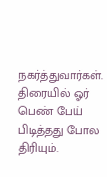நகர்த்துவார்கள். திரையில் ஓர் பெண் பேய் பிடித்தது போல திரியும்.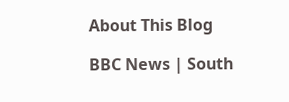About This Blog

BBC News | South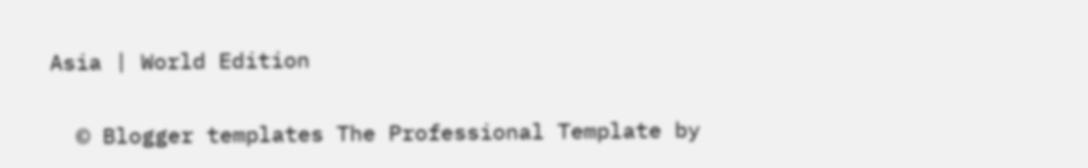Asia | World Edition

  © Blogger templates The Professional Template by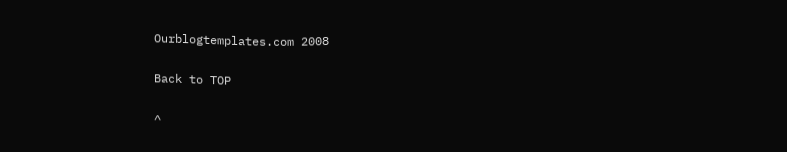Ourblogtemplates.com 2008

Back to TOP

^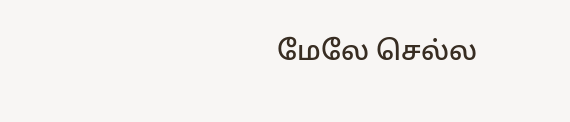மேலே செல்ல